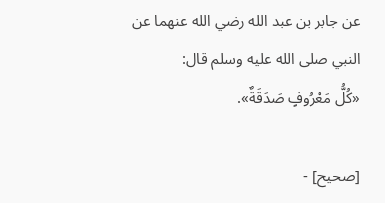عن جابر بن عبد الله رضي الله عنهما عن النبي صلى الله عليه وسلم قال:
«كُلُّ مَعْرُوفٍ صَدَقَةٌ».

[صحيح] -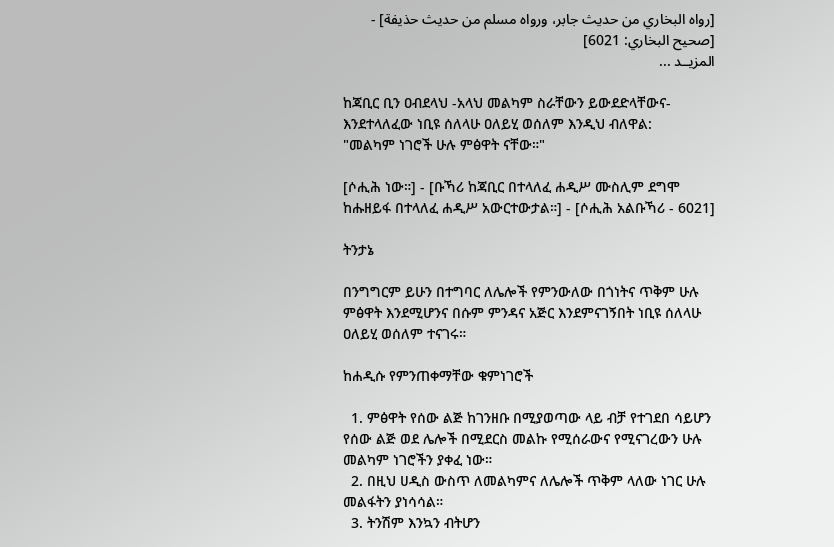[رواه البخاري من حديث جابر، ورواه مسلم من حديث حذيفة] - [صحيح البخاري: 6021]
المزيــد ...

ከጃቢር ቢን ዐብደላህ -አላህ መልካም ስራቸውን ይውደድላቸውና- እንደተላለፈው ነቢዩ ሰለላሁ ዐለይሂ ወሰለም እንዲህ ብለዋል:
"መልካም ነገሮች ሁሉ ምፅዋት ናቸው።"

[ሶሒሕ ነው።] - [ቡኻሪ ከጃቢር በተላለፈ ሐዲሥ ሙስሊም ደግሞ ከሑዘይፋ በተላለፈ ሐዲሥ አውርተውታል።] - [ሶሒሕ አልቡኻሪ - 6021]

ትንታኔ

በንግግርም ይሁን በተግባር ለሌሎች የምንውለው በጎነትና ጥቅም ሁሉ ምፅዋት እንደሚሆንና በሱም ምንዳና አጅር እንደምናገኝበት ነቢዩ ሰለላሁ ዐለይሂ ወሰለም ተናገሩ።

ከሐዲሱ የምንጠቀማቸው ቁምነገሮች

  1. ምፅዋት የሰው ልጅ ከገንዘቡ በሚያወጣው ላይ ብቻ የተገደበ ሳይሆን የሰው ልጅ ወደ ሌሎች በሚደርስ መልኩ የሚሰራውና የሚናገረውን ሁሉ መልካም ነገሮችን ያቀፈ ነው።
  2. በዚህ ሀዲስ ውስጥ ለመልካምና ለሌሎች ጥቅም ላለው ነገር ሁሉ መልፋትን ያነሳሳል።
  3. ትንሽም እንኳን ብትሆን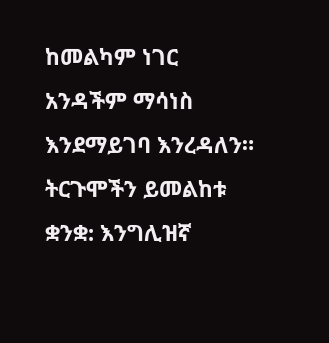ከመልካም ነገር አንዳችም ማሳነስ እንደማይገባ እንረዳለን።
ትርጉሞችን ይመልከቱ
ቋንቋ: እንግሊዝኛ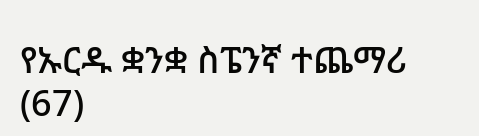የኡርዱ ቋንቋ ስፔንኛ ተጨማሪ (67)